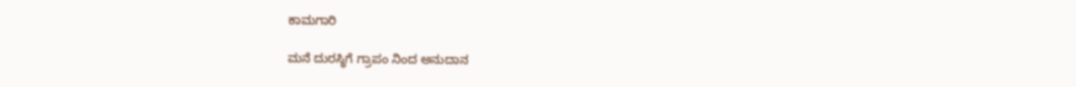ಕಾಮಗಾರಿ

ಮನೆ ದುರಸ್ಥಿಗೆ ಗ್ರಾಪಂ ನಿಂದ ಅನುದಾನ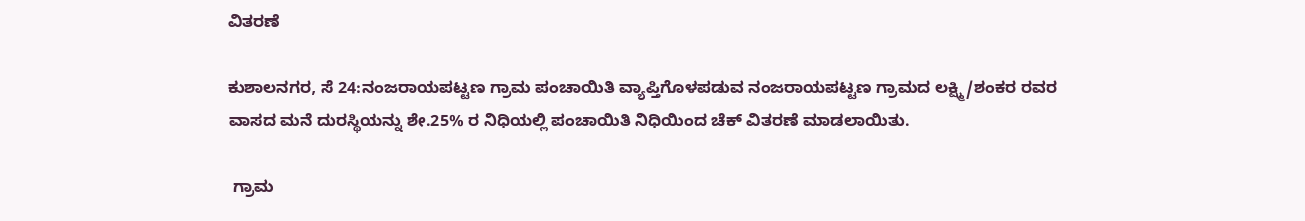ವಿತರಣೆ

ಕುಶಾಲನಗರ, ಸೆ 24:ನಂಜರಾಯಪಟ್ಟಣ ಗ್ರಾಮ ಪಂಚಾಯಿತಿ ವ್ಯಾಪ್ತಿಗೊಳಪಡುವ ನಂಜರಾಯಪಟ್ಟಣ ಗ್ರಾಮದ ಲಕ್ಷ್ಮಿ/ಶಂಕರ ರವರ ವಾಸದ ಮನೆ ದುರಸ್ಥಿಯನ್ನು ಶೇ.25% ರ ನಿಧಿಯಲ್ಲಿ ಪಂಚಾಯಿತಿ ನಿಧಿಯಿಂದ ಚೆಕ್ ವಿತರಣೆ ಮಾಡಲಾಯಿತು.

 ಗ್ರಾಮ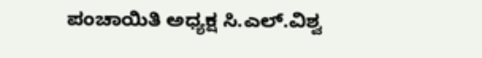ಪಂಚಾಯಿತಿ ಅಧ್ಯಕ್ಷ ಸಿ.ಎಲ್.ವಿಶ್ವ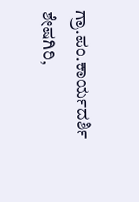ಗ್ರಾ.ಪಂ.ಕಾರ್ಯದರ್ಶಿ ಶೇಷಗಿರಿ,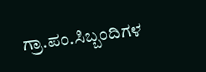ಗ್ರಾ.ಪಂ.ಸಿಬ್ಬಂದಿಗಳ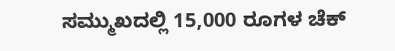ಸಮ್ಮುಖದಲ್ಲಿ 15,000 ರೂಗಳ ಚೆಕ್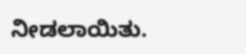ನೀಡಲಾಯಿತು.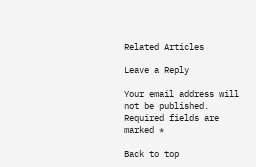Related Articles

Leave a Reply

Your email address will not be published. Required fields are marked *

Back to top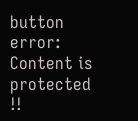button
error: Content is protected !!